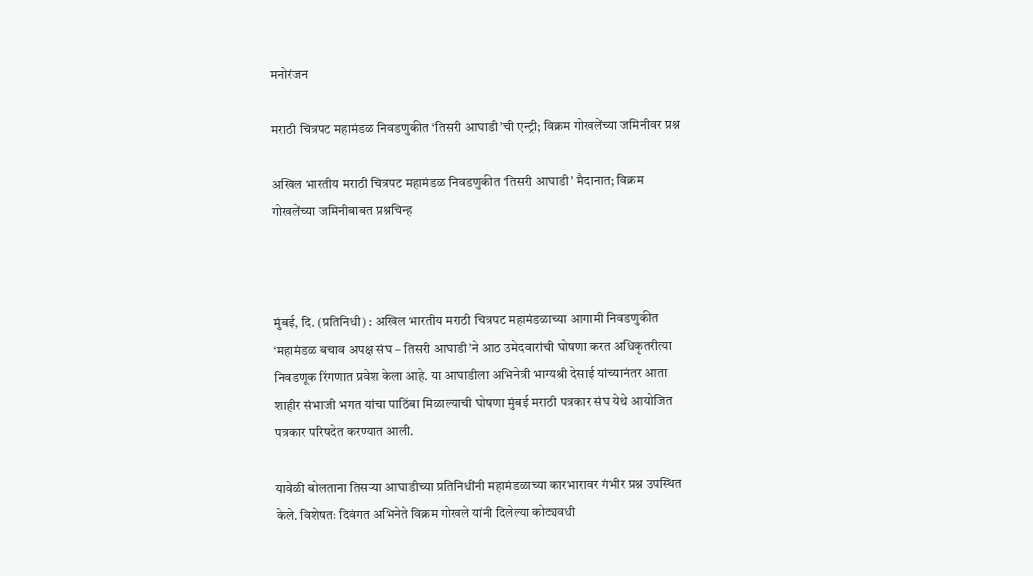मनोरंजन

मराठी चित्रपट महामंडळ निवडणुकीत ‘तिसरी आघाडी’ची एन्ट्री; विक्रम गोखलेंच्या जमिनीवर प्रश्न

अखिल भारतीय मराठी चित्रपट महामंडळ निवडणुकीत ‘तिसरी आघाडी’ मैदानात; विक्रम गोखलेंच्या जमिनीबाबत प्रश्नचिन्ह



मुंबई, दि. (प्रतिनिधी) : अखिल भारतीय मराठी चित्रपट महामंडळाच्या आगामी निवडणुकीत ‘महामंडळ बचाव अपक्ष संघ – तिसरी आघाडी’ने आठ उमेदवारांची घोषणा करत अधिकृतरीत्या निवडणूक रिंगणात प्रवेश केला आहे. या आघाडीला अभिनेत्री भाग्यश्री देसाई यांच्यानंतर आता शाहीर संभाजी भगत यांचा पाठिंबा मिळाल्याची घोषणा मुंबई मराठी पत्रकार संघ येथे आयोजित पत्रकार परिषदेत करण्यात आली.

यावेळी बोलताना तिसऱ्या आघाडीच्या प्रतिनिधींनी महामंडळाच्या कारभारावर गंभीर प्रश्न उपस्थित केले. विशेषतः दिवंगत अभिनेते विक्रम गोखले यांनी दिलेल्या कोट्यवधी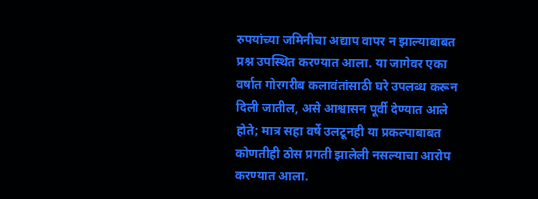रुपयांच्या जमिनीचा अद्याप वापर न झाल्याबाबत प्रश्न उपस्थित करण्यात आला. या जागेवर एका वर्षात गोरगरीब कलावंतांसाठी घरे उपलब्ध करून दिली जातील, असे आश्वासन पूर्वी देण्यात आले होते; मात्र सहा वर्षे उलटूनही या प्रकल्पाबाबत कोणतीही ठोस प्रगती झालेली नसल्याचा आरोप करण्यात आला.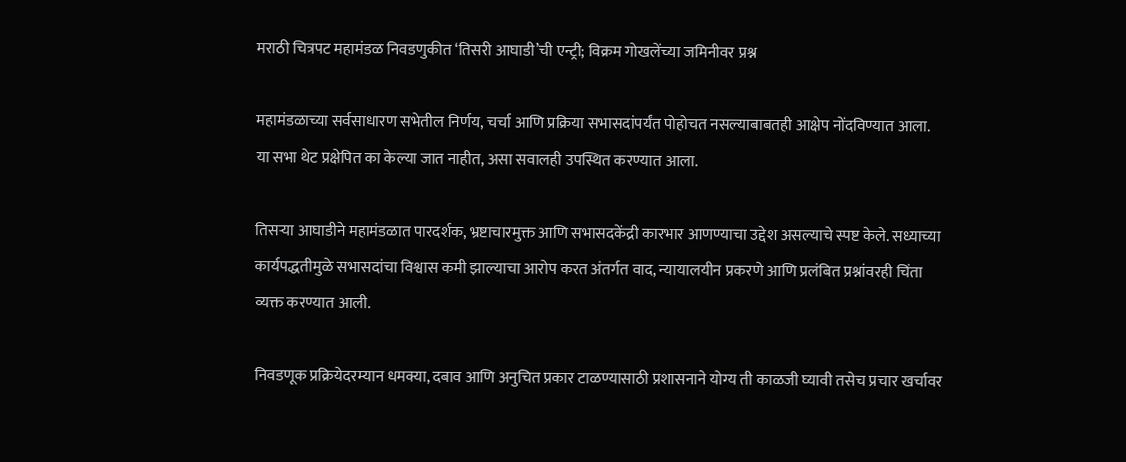मराठी चित्रपट महामंडळ निवडणुकीत ‘तिसरी आघाडी’ची एन्ट्री; विक्रम गोखलेंच्या जमिनीवर प्रश्न

महामंडळाच्या सर्वसाधारण सभेतील निर्णय, चर्चा आणि प्रक्रिया सभासदांपर्यंत पोहोचत नसल्याबाबतही आक्षेप नोंदविण्यात आला. या सभा थेट प्रक्षेपित का केल्या जात नाहीत, असा सवालही उपस्थित करण्यात आला.

तिसऱ्या आघाडीने महामंडळात पारदर्शक, भ्रष्टाचारमुक्त आणि सभासदकेंद्री कारभार आणण्याचा उद्देश असल्याचे स्पष्ट केले. सध्याच्या कार्यपद्धतीमुळे सभासदांचा विश्वास कमी झाल्याचा आरोप करत अंतर्गत वाद, न्यायालयीन प्रकरणे आणि प्रलंबित प्रश्नांवरही चिंता व्यक्त करण्यात आली.

निवडणूक प्रक्रियेदरम्यान धमक्या, दबाव आणि अनुचित प्रकार टाळण्यासाठी प्रशासनाने योग्य ती काळजी घ्यावी तसेच प्रचार खर्चावर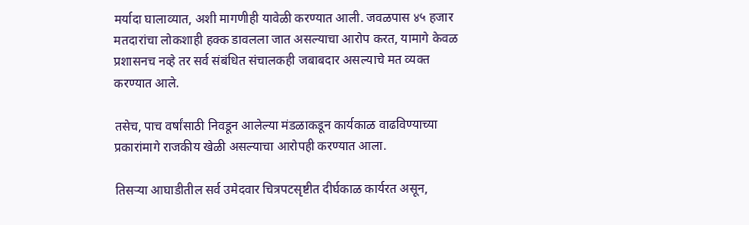मर्यादा घालाव्यात, अशी मागणीही यावेळी करण्यात आली. जवळपास ४५ हजार मतदारांचा लोकशाही हक्क डावलला जात असल्याचा आरोप करत, यामागे केवळ प्रशासनच नव्हे तर सर्व संबंधित संचालकही जबाबदार असल्याचे मत व्यक्त करण्यात आले.

तसेच, पाच वर्षांसाठी निवडून आलेल्या मंडळाकडून कार्यकाळ वाढविण्याच्या प्रकारांमागे राजकीय खेळी असल्याचा आरोपही करण्यात आला.

तिसऱ्या आघाडीतील सर्व उमेदवार चित्रपटसृष्टीत दीर्घकाळ कार्यरत असून,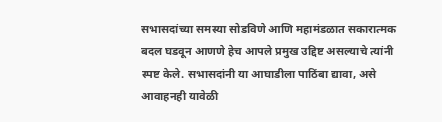सभासदांच्या समस्या सोडविणे आणि महामंडळात सकारात्मक बदल घडवून आणणे हेच आपले प्रमुख उद्दिष्ट असल्याचे त्यांनी स्पष्ट केले. सभासदांनी या आघाडीला पाठिंबा द्यावा, असे आवाहनही यावेळी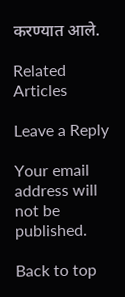करण्यात आले.

Related Articles

Leave a Reply

Your email address will not be published.

Back to top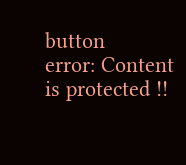button
error: Content is protected !!